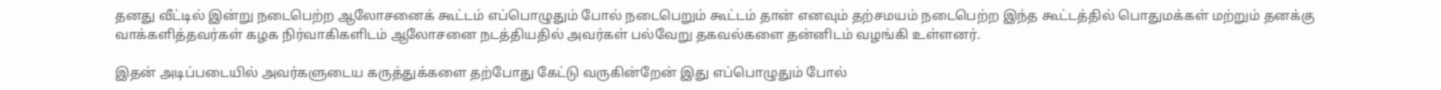தனது வீட்டில் இன்று நடைபெற்ற ஆலோசனைக் கூட்டம் எப்பொழுதும் போல் நடைபெறும் கூட்டம் தான் எனவும் தற்சமயம் நடைபெற்ற இந்த கூட்டத்தில் பொதுமக்கள் மற்றும் தனக்கு வாக்களித்தவர்கள் கழக நிர்வாகிகளிடம் ஆலோசனை நடத்தியதில் அவர்கள் பல்வேறு தகவல்களை தன்னிடம் வழங்கி உள்ளனர்.

இதன் அடிப்படையில் அவர்களுடைய கருத்துக்களை தற்போது கேட்டு வருகின்றேன் இது எப்பொழுதும் போல்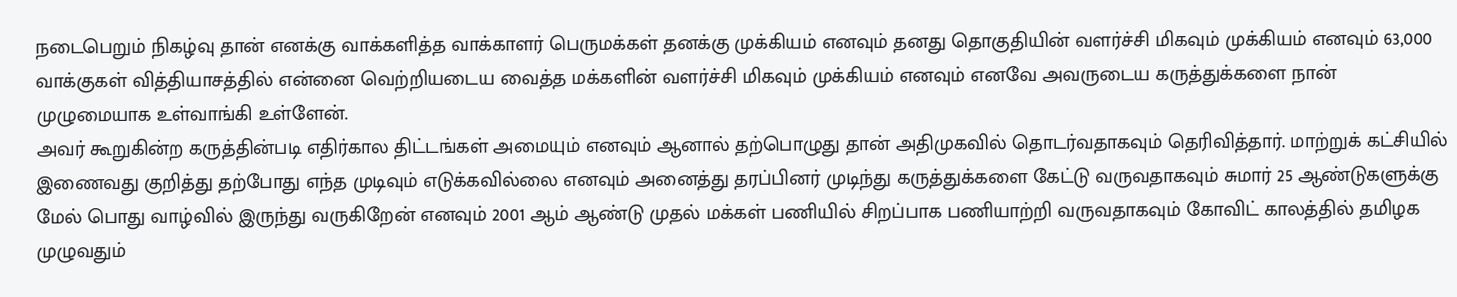நடைபெறும் நிகழ்வு தான் எனக்கு வாக்களித்த வாக்காளர் பெருமக்கள் தனக்கு முக்கியம் எனவும் தனது தொகுதியின் வளர்ச்சி மிகவும் முக்கியம் எனவும் 63,000 வாக்குகள் வித்தியாசத்தில் என்னை வெற்றியடைய வைத்த மக்களின் வளர்ச்சி மிகவும் முக்கியம் எனவும் எனவே அவருடைய கருத்துக்களை நான் முழுமையாக உள்வாங்கி உள்ளேன்.
அவர் கூறுகின்ற கருத்தின்படி எதிர்கால திட்டங்கள் அமையும் எனவும் ஆனால் தற்பொழுது தான் அதிமுகவில் தொடர்வதாகவும் தெரிவித்தார். மாற்றுக் கட்சியில் இணைவது குறித்து தற்போது எந்த முடிவும் எடுக்கவில்லை எனவும் அனைத்து தரப்பினர் முடிந்து கருத்துக்களை கேட்டு வருவதாகவும் சுமார் 25 ஆண்டுகளுக்கு மேல் பொது வாழ்வில் இருந்து வருகிறேன் எனவும் 2001 ஆம் ஆண்டு முதல் மக்கள் பணியில் சிறப்பாக பணியாற்றி வருவதாகவும் கோவிட் காலத்தில் தமிழக முழுவதும்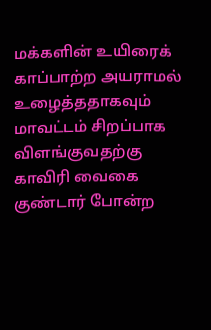மக்களின் உயிரைக் காப்பாற்ற அயராமல் உழைத்ததாகவும் மாவட்டம் சிறப்பாக விளங்குவதற்கு காவிரி வைகை குண்டார் போன்ற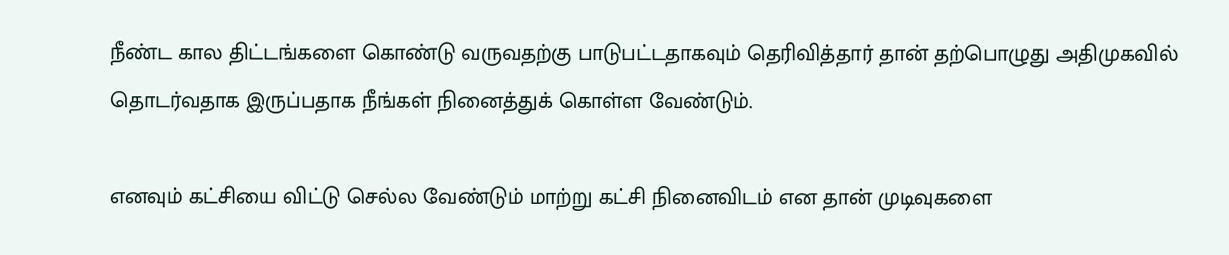நீண்ட கால திட்டங்களை கொண்டு வருவதற்கு பாடுபட்டதாகவும் தெரிவித்தார் தான் தற்பொழுது அதிமுகவில் தொடர்வதாக இருப்பதாக நீங்கள் நினைத்துக் கொள்ள வேண்டும்.

எனவும் கட்சியை விட்டு செல்ல வேண்டும் மாற்று கட்சி நினைவிடம் என தான் முடிவுகளை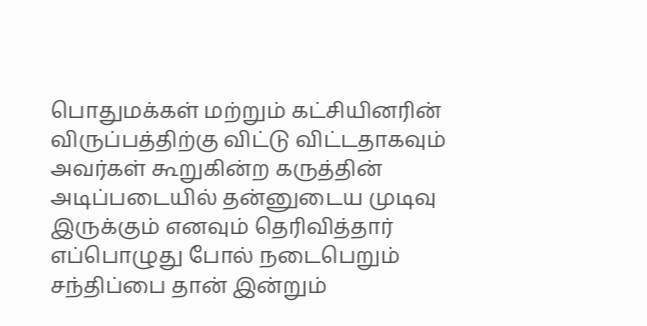பொதுமக்கள் மற்றும் கட்சியினரின் விருப்பத்திற்கு விட்டு விட்டதாகவும் அவர்கள் கூறுகின்ற கருத்தின் அடிப்படையில் தன்னுடைய முடிவு இருக்கும் எனவும் தெரிவித்தார் எப்பொழுது போல் நடைபெறும் சந்திப்பை தான் இன்றும்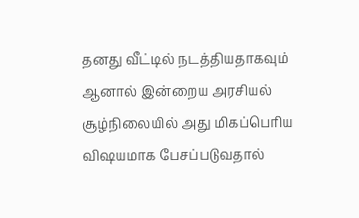தனது வீட்டில் நடத்தியதாகவும் ஆனால் இன்றைய அரசியல் சூழ்நிலையில் அது மிகப்பெரிய விஷயமாக பேசப்படுவதால்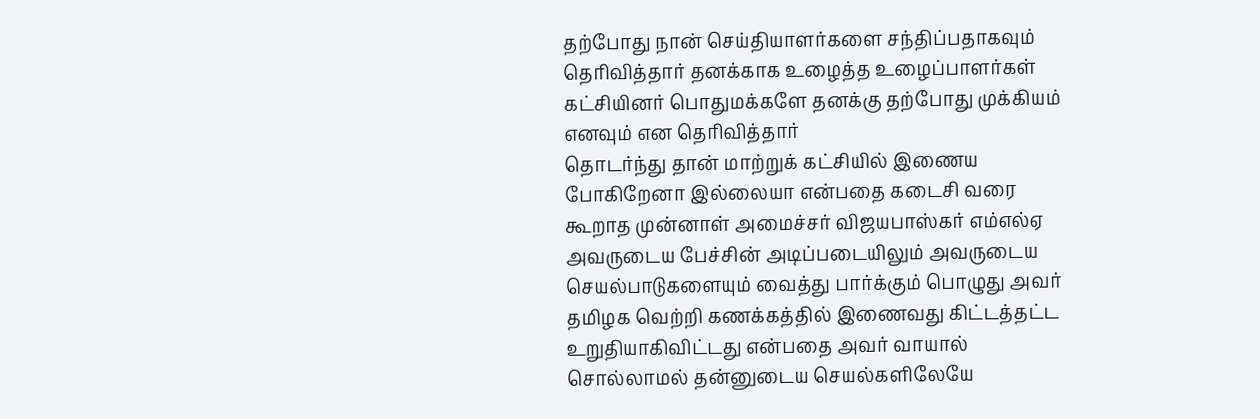தற்போது நான் செய்தியாளர்களை சந்திப்பதாகவும் தெரிவித்தார் தனக்காக உழைத்த உழைப்பாளர்கள் கட்சியினர் பொதுமக்களே தனக்கு தற்போது முக்கியம் எனவும் என தெரிவித்தார்
தொடர்ந்து தான் மாற்றுக் கட்சியில் இணைய போகிறேனா இல்லையா என்பதை கடைசி வரை கூறாத முன்னாள் அமைச்சர் விஜயபாஸ்கர் எம்எல்ஏ அவருடைய பேச்சின் அடிப்படையிலும் அவருடைய செயல்பாடுகளையும் வைத்து பார்க்கும் பொழுது அவர் தமிழக வெற்றி கணக்கத்தில் இணைவது கிட்டத்தட்ட உறுதியாகிவிட்டது என்பதை அவர் வாயால் சொல்லாமல் தன்னுடைய செயல்களிலேயே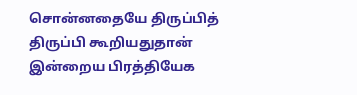சொன்னதையே திருப்பித் திருப்பி கூறியதுதான் இன்றைய பிரத்தியேக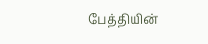பேத்தியின்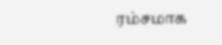ரம்சமாக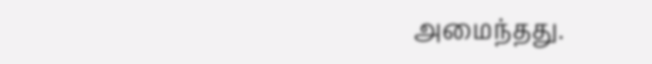அமைந்தது.